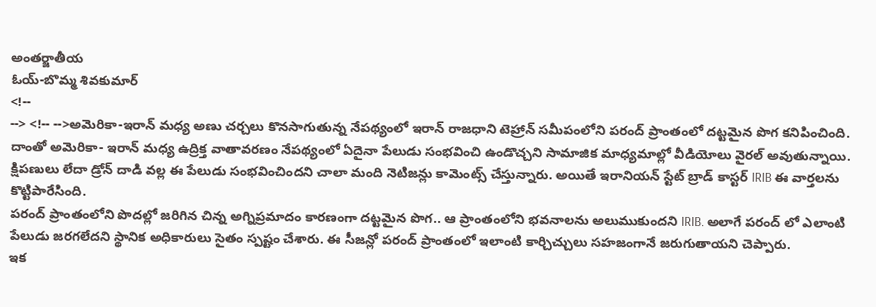అంతర్జాతీయ
ఓయ్-బొమ్మ శివకుమార్
<!--
--> <!-- -->అమెరికా-ఇరాన్ మధ్య అణు చర్చలు కొనసాగుతున్న నేపథ్యంలో ఇరాన్ రాజధాని టెహ్రాన్ సమీపంలోని పరంద్ ప్రాంతంలో దట్టమైన పొగ కనిపించింది. దాంతో అమెరికా- ఇరాన్ మధ్య ఉద్రిక్త వాతావరణం నేపథ్యంలో ఏదైనా పేలుడు సంభవించి ఉండొచ్చని సామాజిక మాధ్యమాల్లో వీడియోలు వైరల్ అవుతున్నాయి. క్షిపణులు లేదా డ్రోన్ దాడి వల్ల ఈ పేలుడు సంభవించిందని చాలా మంది నెటిజన్లు కామెంట్స్ చేస్తున్నారు. అయితే ఇరానియన్ స్టేట్ బ్రాడ్ కాస్టర్ IRIB ఈ వార్తలను కొట్టిపారేసింది.
పరంద్ ప్రాంతంలోని పొదల్లో జరిగిన చిన్న అగ్నిప్రమాదం కారణంగా దట్టమైన పొగ.. ఆ ప్రాంతంలోని భవనాలను అలుముకుందని IRIB. అలాగే పరంద్ లో ఎలాంటి పేలుడు జరగలేదని స్థానిక అధికారులు సైతం స్పష్టం చేశారు. ఈ సీజన్లో పరంద్ ప్రాంతంలో ఇలాంటి కార్చిచ్చులు సహజంగానే జరుగుతాయని చెప్పారు.
ఇక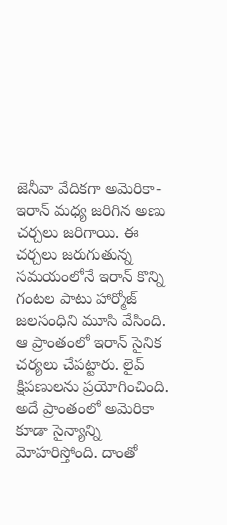జెనీవా వేదికగా అమెరికా- ఇరాన్ మధ్య జరిగిన అణు చర్చలు జరిగాయి. ఈ చర్చలు జరుగుతున్న సమయంలోనే ఇరాన్ కొన్ని గంటల పాటు హార్మోజ్ జలసంధిని మూసి వేసింది. ఆ ప్రాంతంలో ఇరాన్ సైనిక చర్యలు చేపట్టారు. లైవ్ క్షిపణులను ప్రయోగించింది. అదే ప్రాంతంలో అమెరికా కూడా సైన్యాన్ని మోహరిస్తోంది. దాంతో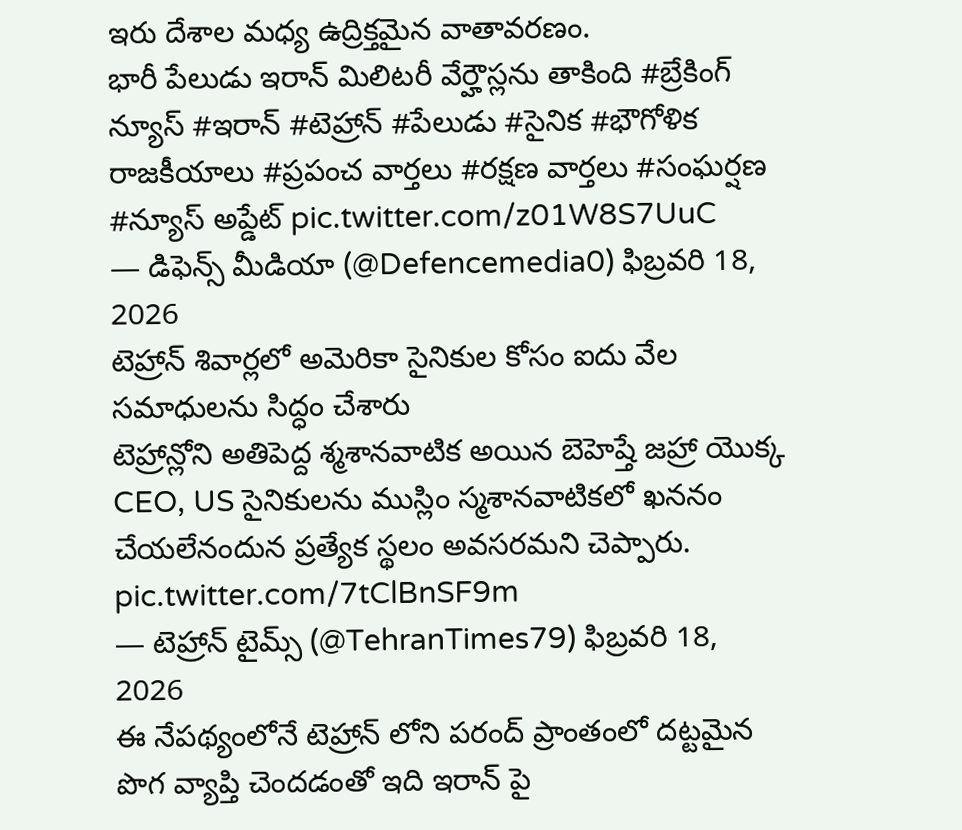ఇరు దేశాల మధ్య ఉద్రిక్తమైన వాతావరణం.
భారీ పేలుడు ఇరాన్ మిలిటరీ వేర్హౌస్లను తాకింది #బ్రేకింగ్ న్యూస్ #ఇరాన్ #టెహ్రాన్ #పేలుడు #సైనిక #భౌగోళిక రాజకీయాలు #ప్రపంచ వార్తలు #రక్షణ వార్తలు #సంఘర్షణ #న్యూస్ అప్డేట్ pic.twitter.com/z01W8S7UuC
— డిఫెన్స్ మీడియా (@Defencemedia0) ఫిబ్రవరి 18, 2026
టెహ్రాన్ శివార్లలో అమెరికా సైనికుల కోసం ఐదు వేల సమాధులను సిద్ధం చేశారు
టెహ్రాన్లోని అతిపెద్ద శ్మశానవాటిక అయిన బెహెష్తే జహ్రా యొక్క CEO, US సైనికులను ముస్లిం స్మశానవాటికలో ఖననం చేయలేనందున ప్రత్యేక స్థలం అవసరమని చెప్పారు. pic.twitter.com/7tClBnSF9m
— టెహ్రాన్ టైమ్స్ (@TehranTimes79) ఫిబ్రవరి 18, 2026
ఈ నేపథ్యంలోనే టెహ్రాన్ లోని పరంద్ ప్రాంతంలో దట్టమైన పొగ వ్యాప్తి చెందడంతో ఇది ఇరాన్ పై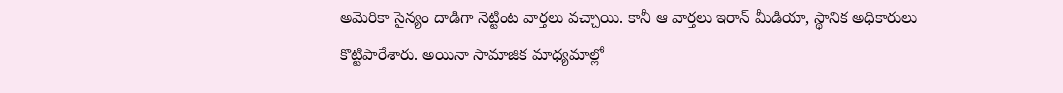అమెరికా సైన్యం దాడిగా నెట్టింట వార్తలు వచ్చాయి. కానీ ఆ వార్తలు ఇరాన్ మీడియా, స్థానిక అధికారులు కొట్టిపారేశారు. అయినా సామాజిక మాధ్యమాల్లో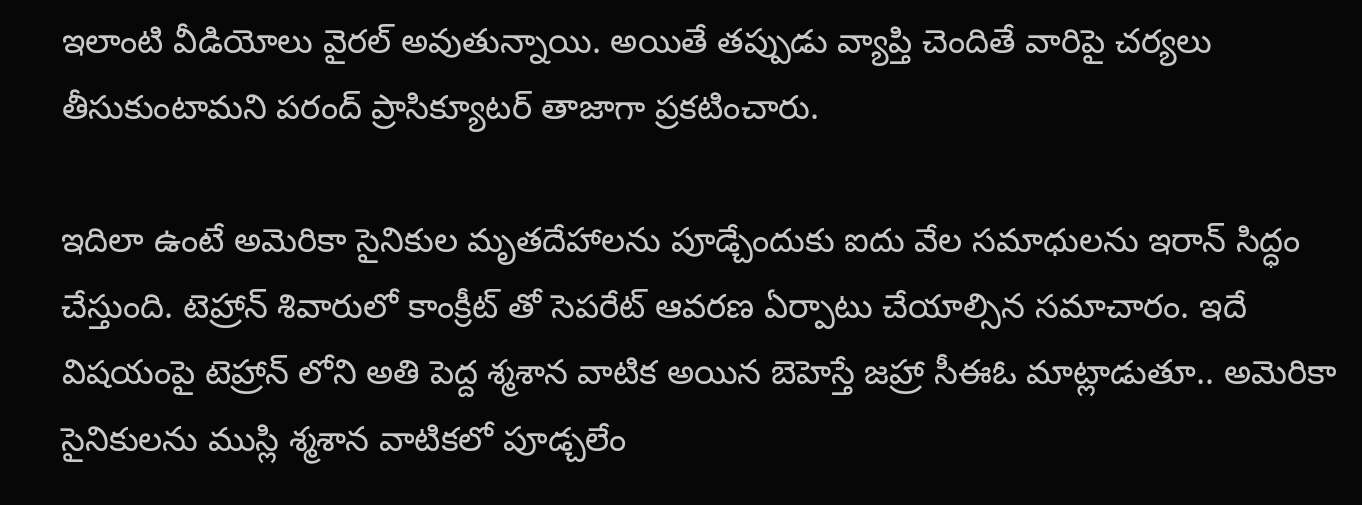ఇలాంటి వీడియోలు వైరల్ అవుతున్నాయి. అయితే తప్పుడు వ్యాప్తి చెందితే వారిపై చర్యలు తీసుకుంటామని పరంద్ ప్రాసిక్యూటర్ తాజాగా ప్రకటించారు.

ఇదిలా ఉంటే అమెరికా సైనికుల మృతదేహాలను పూడ్చేందుకు ఐదు వేల సమాధులను ఇరాన్ సిద్ధం చేస్తుంది. టెహ్రాన్ శివారులో కాంక్రీట్ తో సెపరేట్ ఆవరణ ఏర్పాటు చేయాల్సిన సమాచారం. ఇదే విషయంపై టెహ్రాన్ లోని అతి పెద్ద శ్మశాన వాటిక అయిన బెహెస్తే జహ్రా సీఈఓ మాట్లాడుతూ.. అమెరికా సైనికులను ముస్లి శ్మశాన వాటికలో పూడ్చలేం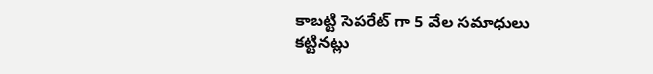కాబట్టి సెపరేట్ గా 5 వేల సమాధులు కట్టినట్లు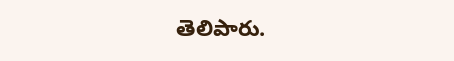తెలిపారు.